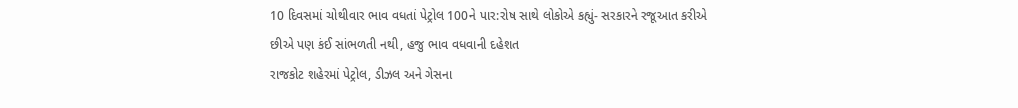10 દિવસમાં ચોથીવાર ભાવ વધતાં પેટ્રોલ 100ને પાર:રોષ સાથે લોકોએ કહ્યું- સરકારને રજૂઆત કરીએ છીએ પણ કંઈ સાંભળતી નથી, હજુ ભાવ વધવાની દહેશત
રાજકોટ શહેરમાં પેટ્રોલ, ડીઝલ અને ગેસના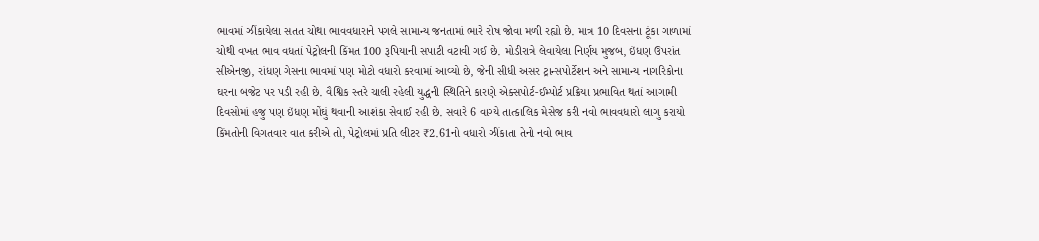ભાવમાં ઝીંકાયેલા સતત ચોથા ભાવવધારાને પગલે સામાન્ય જનતામાં ભારે રોષ જોવા મળી રહ્યો છે. માત્ર 10 દિવસના ટૂંકા ગાળામાં ચોથી વખત ભાવ વધતાં પેટ્રોલની કિંમત 100 રૂપિયાની સપાટી વટાવી ગઈ છે. મોડીરાત્રે લેવાયેલા નિર્ણય મુજબ, ઇંધણ ઉપરાંત સીએનજી, રાંધણ ગેસના ભાવમાં પણ મોટો વધારો કરવામાં આવ્યો છે, જેની સીધી અસર ટ્રાન્સપોર્ટેશન અને સામાન્ય નાગરિકોના ઘરના બજેટ પર પડી રહી છે. વૈશ્વિક સ્તરે ચાલી રહેલી યુદ્ધની સ્થિતિને કારણે એક્સપોર્ટ-ઈમ્પોર્ટ પ્રક્રિયા પ્રભાવિત થતાં આગામી દિવસોમાં હજુ પણ ઇંધણ મોંઘું થવાની આશંકા સેવાઈ રહી છે. સવારે 6 વાગ્યે તાત્કાલિક મેસેજ કરી નવો ભાવવધારો લાગુ કરાયો
કિંમતોની વિગતવાર વાત કરીએ તો, પેટ્રોલમાં પ્રતિ લીટર ₹2.61નો વધારો ઝીંકાતા તેનો નવો ભાવ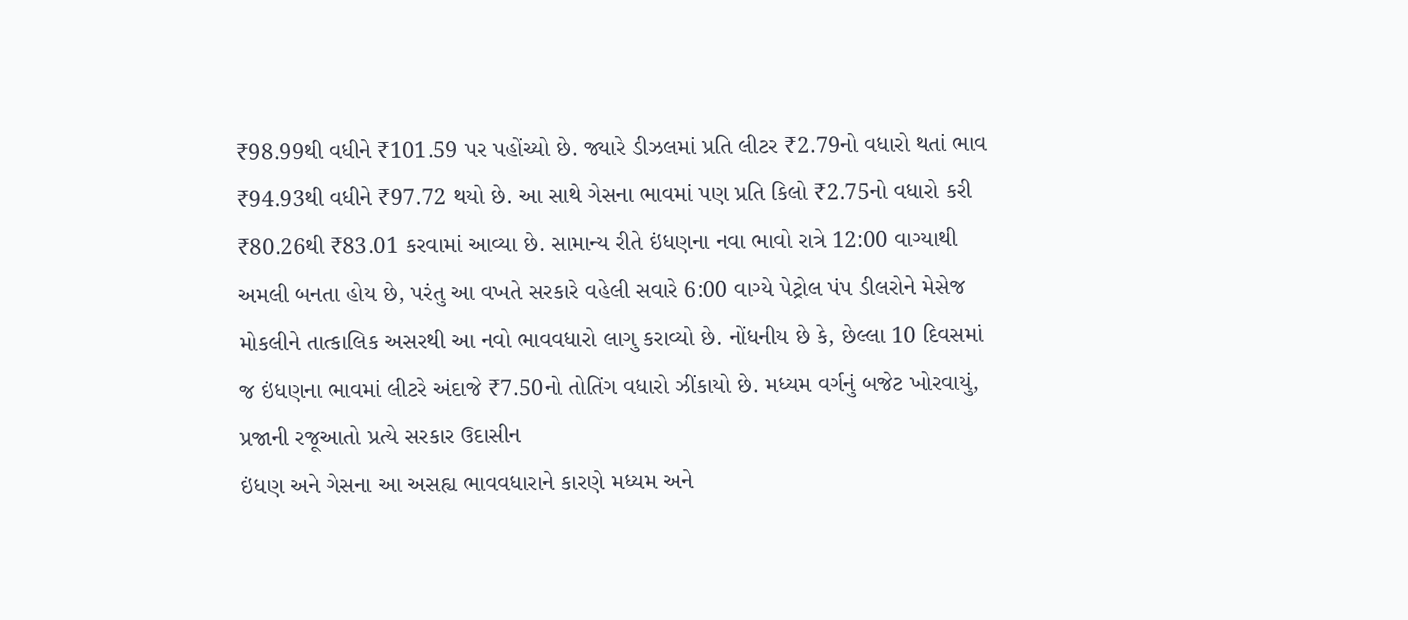₹98.99થી વધીને ₹101.59 પર પહોંચ્યો છે. જ્યારે ડીઝલમાં પ્રતિ લીટર ₹2.79નો વધારો થતાં ભાવ ₹94.93થી વધીને ₹97.72 થયો છે. આ સાથે ગેસના ભાવમાં પણ પ્રતિ કિલો ₹2.75નો વધારો કરી ₹80.26થી ₹83.01 કરવામાં આવ્યા છે. સામાન્ય રીતે ઇંધણના નવા ભાવો રાત્રે 12:00 વાગ્યાથી અમલી બનતા હોય છે, પરંતુ આ વખતે સરકારે વહેલી સવારે 6:00 વાગ્યે પેટ્રોલ પંપ ડીલરોને મેસેજ મોકલીને તાત્કાલિક અસરથી આ નવો ભાવવધારો લાગુ કરાવ્યો છે. નોંધનીય છે કે, છેલ્લા 10 દિવસમાં જ ઇંધણના ભાવમાં લીટરે અંદાજે ₹7.50નો તોતિંગ વધારો ઝીંકાયો છે. મધ્યમ વર્ગનું બજેટ ખોરવાયું, પ્રજાની રજૂઆતો પ્રત્યે સરકાર ઉદાસીન
ઇંધણ અને ગેસના આ અસહ્ય ભાવવધારાને કારણે મધ્યમ અને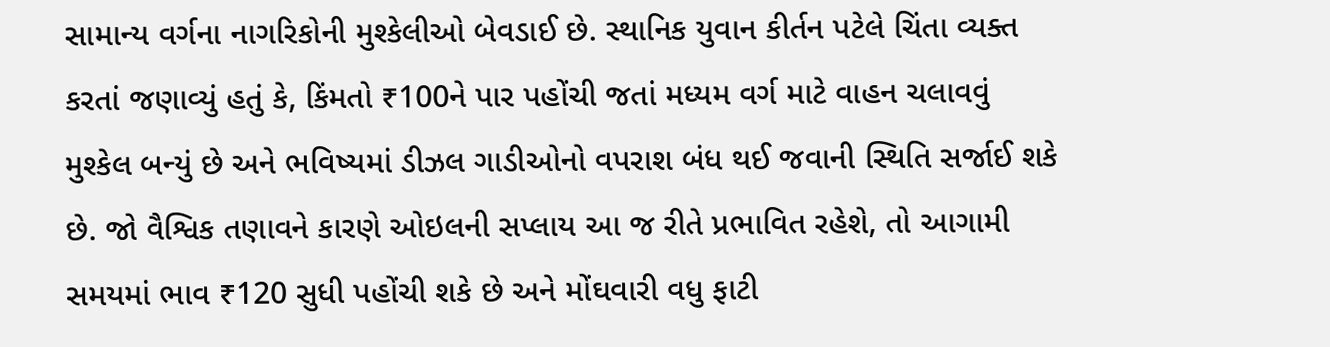સામાન્ય વર્ગના નાગરિકોની મુશ્કેલીઓ બેવડાઈ છે. સ્થાનિક યુવાન કીર્તન પટેલે ચિંતા વ્યક્ત કરતાં જણાવ્યું હતું કે, કિંમતો ₹100ને પાર પહોંચી જતાં મધ્યમ વર્ગ માટે વાહન ચલાવવું મુશ્કેલ બન્યું છે અને ભવિષ્યમાં ડીઝલ ગાડીઓનો વપરાશ બંધ થઈ જવાની સ્થિતિ સર્જાઈ શકે છે. જો વૈશ્વિક તણાવને કારણે ઓઇલની સપ્લાય આ જ રીતે પ્રભાવિત રહેશે, તો આગામી સમયમાં ભાવ ₹120 સુધી પહોંચી શકે છે અને મોંઘવારી વધુ ફાટી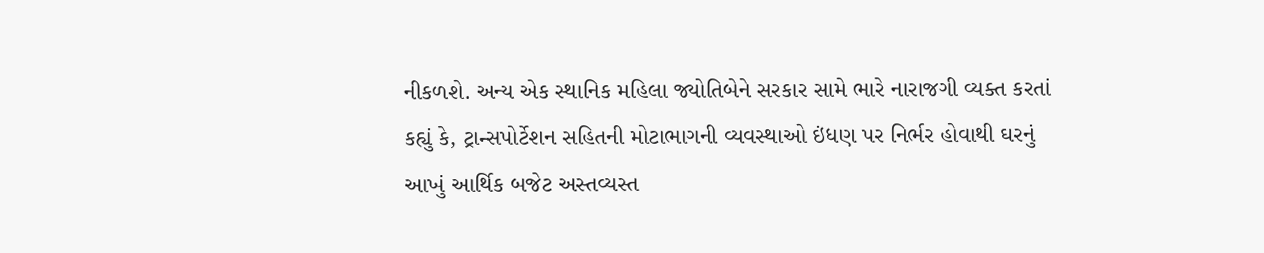નીકળશે. અન્ય એક સ્થાનિક મહિલા જ્યોતિબેને સરકાર સામે ભારે નારાજગી વ્યક્ત કરતાં કહ્યું કે, ટ્રાન્સપોર્ટેશન સહિતની મોટાભાગની વ્યવસ્થાઓ ઇંધણ પર નિર્ભર હોવાથી ઘરનું આખું આર્થિક બજેટ અસ્તવ્યસ્ત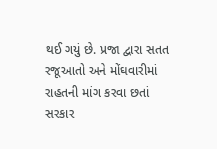થઈ ગયું છે. પ્રજા દ્વારા સતત રજૂઆતો અને મોંઘવારીમાં રાહતની માંગ કરવા છતાં સરકાર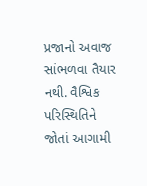પ્રજાનો અવાજ સાંભળવા તૈયાર નથી. વૈશ્વિક પરિસ્થિતિને જોતાં આગામી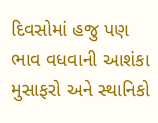દિવસોમાં હજુ પણ ભાવ વધવાની આશંકા મુસાફરો અને સ્થાનિકો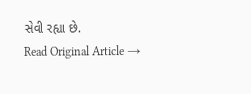સેવી રહ્યા છે.
Read Original Article →